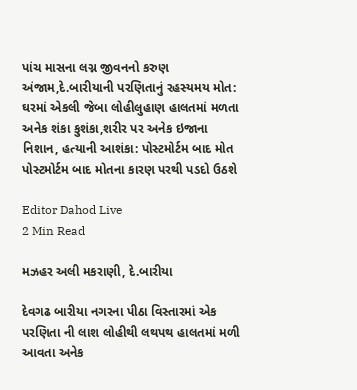પાંચ માસના લગ્ન જીવનનો કરુણ અંજામ,દે.બારીયાની પરણિતાનું રહસ્યમય મોત: ઘરમાં એકલી જેબા લોહીલુહાણ હાલતમાં મળતા અનેક શંકા કુશંકા,શરીર પર અનેક ઇજાના નિશાન, હત્યાની આશંકા: પોસ્ટમોર્ટમ બાદ મોત પોસ્ટમોર્ટમ બાદ મોતના કારણ પરથી પડદો ઉઠશે

Editor Dahod Live
2 Min Read

મઝહર અલી મકરાણી, દે.બારીયા

દેવગઢ બારીયા નગરના પીઠા વિસ્તારમાં એક પરણિતા ની લાશ લોહીથી લથપથ હાલતમાં મળી આવતા અનેક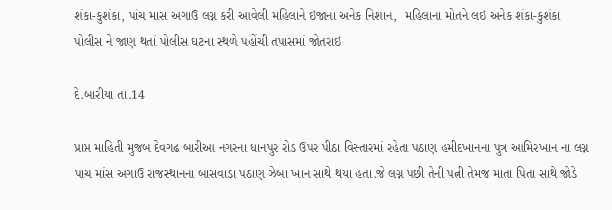શંકા-કુશંકા, પાંચ માસ અગાઉ લગ્ન કરી આવેલી મહિલાને ઇજાના અનેક નિશાન,  મહિલાના મોતને લઇ અનેક શંકા-કુશંકા પોલીસ ને જાણ થતાં પોલીસ ઘટના સ્થળે પહોંચી તપાસમાં જોતરાઇ

દે.બારીયા તા.14

પ્રાપ્ત માહિતી મુજબ દેવગઢ બારીઆ નગરના ધાનપુર રોડ ઉપર પીઠા વિસ્તારમાં રહેતા પઠાણ હમીદખાનના પુત્ર આમિરખાન ના લગ્ન પાચ માંસ અગાઉ રાજસ્થાનના બાસવાડા પઠાણ ઝેબા ખાન સાથે થયા હતા.જે લગ્ન પછી તેની પત્ની તેમજ માતા પિતા સાથે જોડે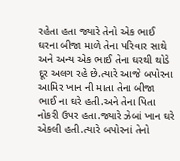રહેતા હતા જ્યારે તેનો એક ભાઈ ઘરના બીજા માળે તેના પરિવાર સાથે અને અન્ય એક ભાઈ તેના ઘરથી થોડે દૂર અલગ રહે છે.ત્યારે આજે બપોરના આમિર ખાન ની માતા તેના બીજા ભાઈ ના ઘરે હતી.અને તેના પિતા નોકરી ઉપર હતા.જ્યારે ઝેબાં ખાન ઘરે એકલી હતી.ત્યારે બપોરનાં તેનો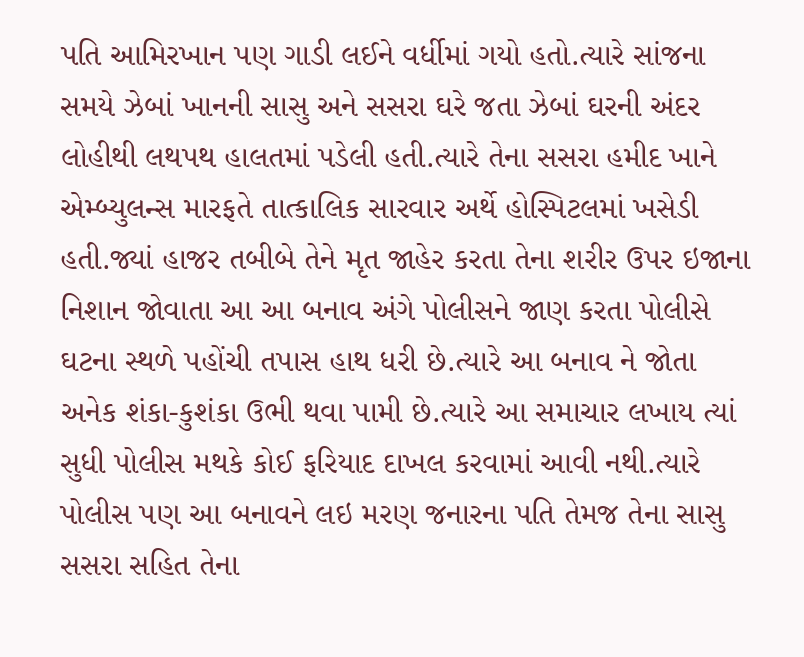પતિ આમિરખાન પણ ગાડી લઈને વર્ધીમાં ગયો હતો.ત્યારે સાંજના સમયે ઝેબાં ખાનની સાસુ અને સસરા ઘરે જતા ઝેબાં ઘરની અંદર લોહીથી લથપથ હાલતમાં પડેલી હતી.ત્યારે તેના સસરા હમીદ ખાને એમ્બ્યુલન્સ મારફતે તાત્કાલિક સારવાર અર્થે હોસ્પિટલમાં ખસેડી હતી.જ્યાં હાજર તબીબે તેને મૃત જાહેર કરતા તેના શરીર ઉપર ઇજાના નિશાન જોવાતા આ આ બનાવ અંગે પોલીસને જાણ કરતા પોલીસે ઘટના સ્થળે પહોંચી તપાસ હાથ ધરી છે.ત્યારે આ બનાવ ને જોતા અનેક શંકા-કુશંકા ઉભી થવા પામી છે.ત્યારે આ સમાચાર લખાય ત્યાં સુધી પોલીસ મથકે કોઈ ફરિયાદ દાખલ કરવામાં આવી નથી.ત્યારે પોલીસ પણ આ બનાવને લઇ મરણ જનારના પતિ તેમજ તેના સાસુ સસરા સહિત તેના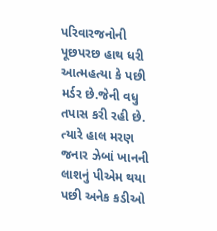પરિવારજનોની પૂછપરછ હાથ ધરી આત્મહત્યા કે પછી મર્ડર છે.જેની વધુ તપાસ કરી રહી છે. ત્યારે હાલ મરણ જનાર ઝેબાં ખાનની લાશનું પીએમ થયા પછી અનેક કડીઓ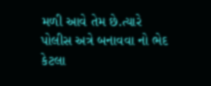મળી આવે તેમ છે.ત્યારે પોલીસ અત્રે બનાવવા નો ભેદ કેટલા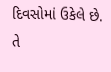દિવસોમાં ઉકેલે છે. તે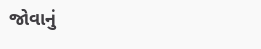જોવાનું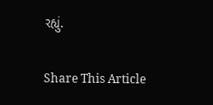રહ્યું.

Share This Article